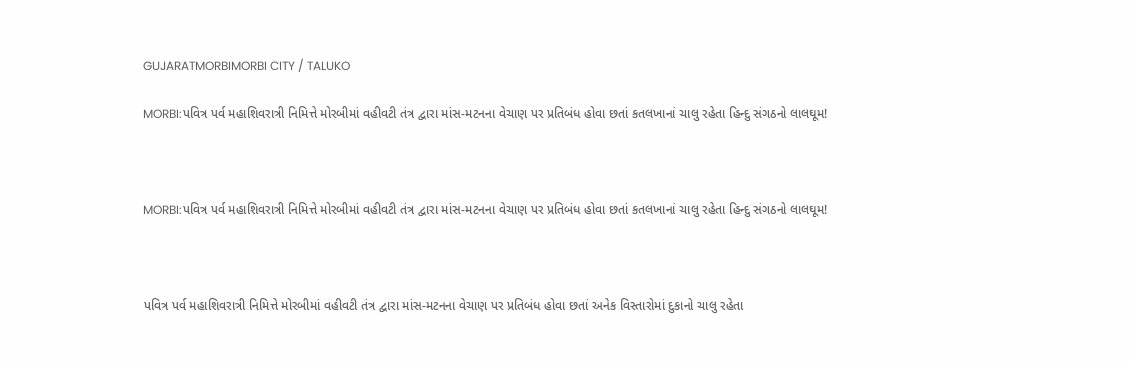GUJARATMORBIMORBI CITY / TALUKO

MORBI:પવિત્ર પર્વ મહાશિવરાત્રી નિમિત્તે મોરબીમાં વહીવટી તંત્ર દ્વારા માંસ-મટનના વેચાણ પર પ્રતિબંધ હોવા છતાં કતલખાનાં ચાલુ રહેતા હિન્દુ સંગઠનો લાલઘૂમ!



MORBI:પવિત્ર પર્વ મહાશિવરાત્રી નિમિત્તે મોરબીમાં વહીવટી તંત્ર દ્વારા માંસ-મટનના વેચાણ પર પ્રતિબંધ હોવા છતાં કતલખાનાં ચાલુ રહેતા હિન્દુ સંગઠનો લાલઘૂમ!



પવિત્ર પર્વ મહાશિવરાત્રી નિમિત્તે મોરબીમાં વહીવટી તંત્ર દ્વારા માંસ-મટનના વેચાણ પર પ્રતિબંધ હોવા છતાં અનેક વિસ્તારોમાં દુકાનો ચાલુ રહેતા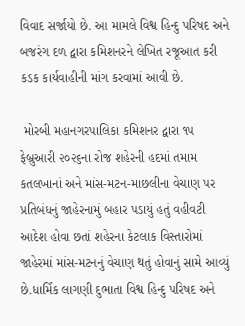વિવાદ સર્જાયો છે. આ મામલે વિશ્વ હિન્દુ પરિષદ અને બજરંગ દળ દ્વારા કમિશનરને લેખિત રજૂઆત કરી કડક કાર્યવાહીની માંગ કરવામાં આવી છે.

 મોરબી મહાનગરપાલિકા કમિશનર દ્વારા ૧૫ ફેબ્રુઆરી ૨૦૨૬ના રોજ શહેરની હદમાં તમામ કતલખાનાં અને માંસ-મટન-માછલીના વેચાણ પર પ્રતિબંધનું જાહેરનામું બહાર પડાયું હતું વહીવટી આદેશ હોવા છતાં શહેરના કેટલાક વિસ્તારોમાં જાહેરમાં માંસ-મટનનું વેચાણ થતું હોવાનું સામે આવ્યું છે.ધાર્મિક લાગણી દુભાતા વિશ્વ હિન્દુ પરિષદ અને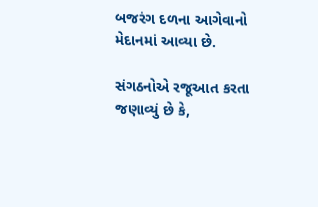બજરંગ દળના આગેવાનો મેદાનમાં આવ્યા છે.

સંગઠનોએ રજૂઆત કરતા જણાવ્યું છે કે,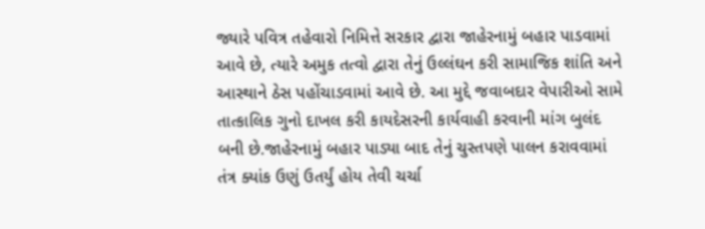જ્યારે પવિત્ર તહેવારો નિમિત્તે સરકાર દ્વારા જાહેરનામું બહાર પાડવામાં આવે છે, ત્યારે અમુક તત્વો દ્વારા તેનું ઉલ્લંઘન કરી સામાજિક શાંતિ અને આસ્થાને ઠેસ પહોંચાડવામાં આવે છે. આ મુદ્દે જવાબદાર વેપારીઓ સામે તાત્કાલિક ગુનો દાખલ કરી કાયદેસરની કાર્યવાહી કરવાની માંગ બુલંદ બની છે.જાહેરનામું બહાર પાડ્યા બાદ તેનું ચુસ્તપણે પાલન કરાવવામાં તંત્ર ક્યાંક ઉણું ઉતર્યું હોય તેવી ચર્ચા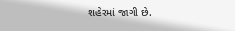શહેરમાં જાગી છે.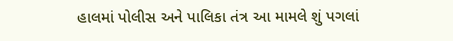હાલમાં પોલીસ અને પાલિકા તંત્ર આ મામલે શું પગલાં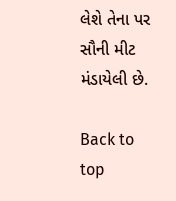લેશે તેના પર સૌની મીટ મંડાયેલી છે.

Back to top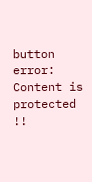button
error: Content is protected !!